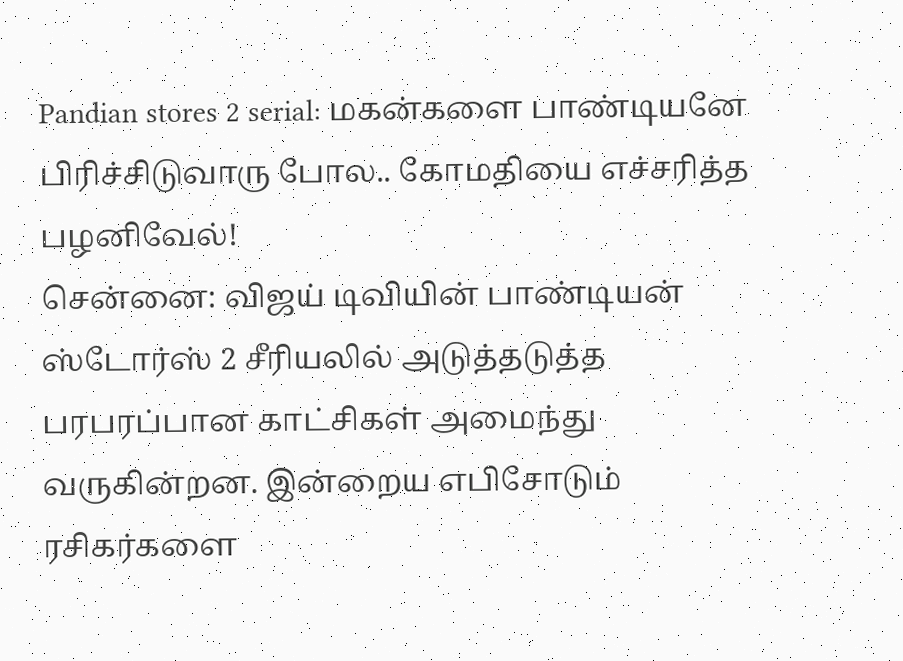Pandian stores 2 serial: மகன்களை பாண்டியனே பிரிச்சிடுவாரு போல.. கோமதியை எச்சரித்த பழனிவேல்!
சென்னை: விஜய் டிவியின் பாண்டியன் ஸ்டோர்ஸ் 2 சீரியலில் அடுத்தடுத்த பரபரப்பான காட்சிகள் அமைந்து வருகின்றன. இன்றைய எபிசோடும் ரசிகர்களை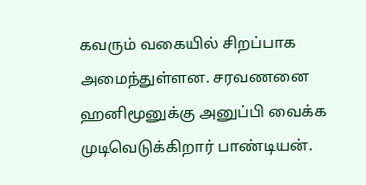கவரும் வகையில் சிறப்பாக அமைந்துள்ளன. சரவணனை ஹனிமூனுக்கு அனுப்பி வைக்க முடிவெடுக்கிறார் பாண்டியன்.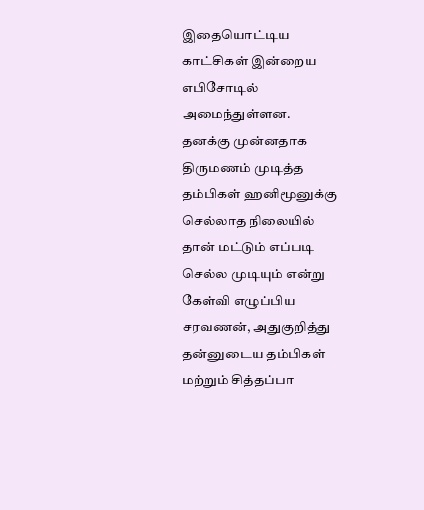இதையொட்டிய காட்சிகள் இன்றைய எபிசோடில் அமைந்துள்ளன.
தனக்கு முன்னதாக திருமணம் முடித்த தம்பிகள் ஹனிமூனுக்கு செல்லாத நிலையில் தான் மட்டும் எப்படி செல்ல முடியும் என்று கேள்வி எழுப்பிய சரவணன், அதுகுறித்து தன்னுடைய தம்பிகள் மற்றும் சித்தப்பா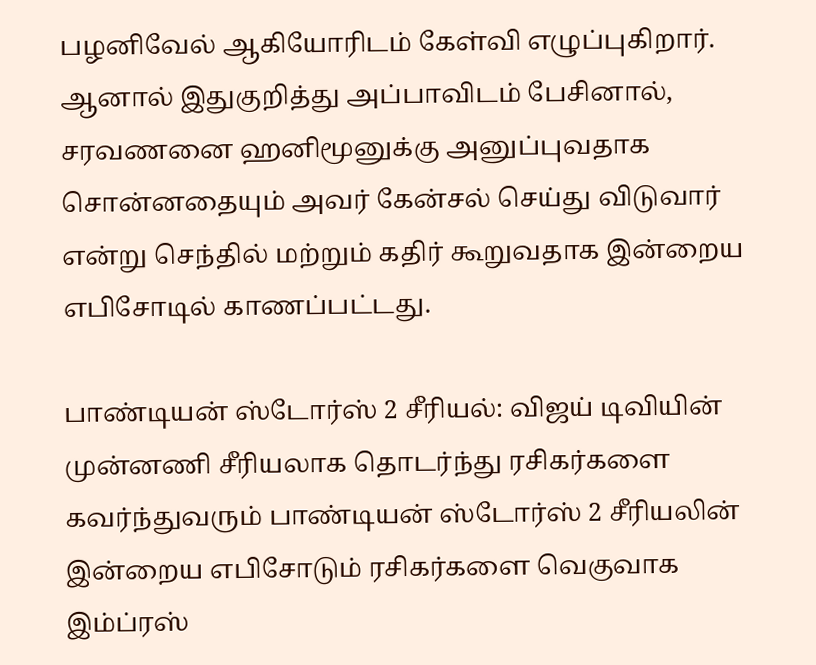பழனிவேல் ஆகியோரிடம் கேள்வி எழுப்புகிறார். ஆனால் இதுகுறித்து அப்பாவிடம் பேசினால், சரவணனை ஹனிமூனுக்கு அனுப்புவதாக சொன்னதையும் அவர் கேன்சல் செய்து விடுவார் என்று செந்தில் மற்றும் கதிர் கூறுவதாக இன்றைய எபிசோடில் காணப்பட்டது.

பாண்டியன் ஸ்டோர்ஸ் 2 சீரியல்: விஜய் டிவியின் முன்னணி சீரியலாக தொடர்ந்து ரசிகர்களை கவர்ந்துவரும் பாண்டியன் ஸ்டோர்ஸ் 2 சீரியலின் இன்றைய எபிசோடும் ரசிகர்களை வெகுவாக இம்ப்ரஸ்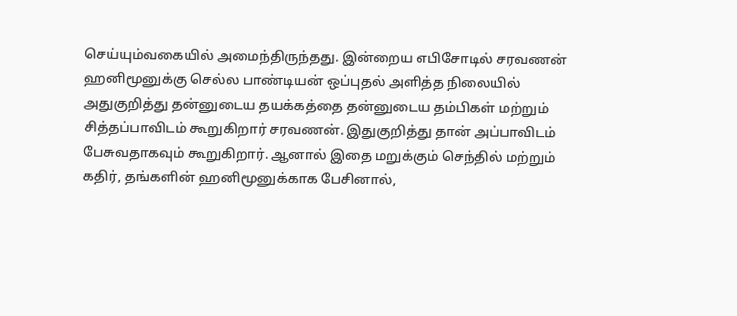செய்யும்வகையில் அமைந்திருந்தது. இன்றைய எபிசோடில் சரவணன் ஹனிமூனுக்கு செல்ல பாண்டியன் ஒப்புதல் அளித்த நிலையில் அதுகுறித்து தன்னுடைய தயக்கத்தை தன்னுடைய தம்பிகள் மற்றும் சித்தப்பாவிடம் கூறுகிறார் சரவணன். இதுகுறித்து தான் அப்பாவிடம் பேசுவதாகவும் கூறுகிறார். ஆனால் இதை மறுக்கும் செந்தில் மற்றும் கதிர், தங்களின் ஹனிமூனுக்காக பேசினால்,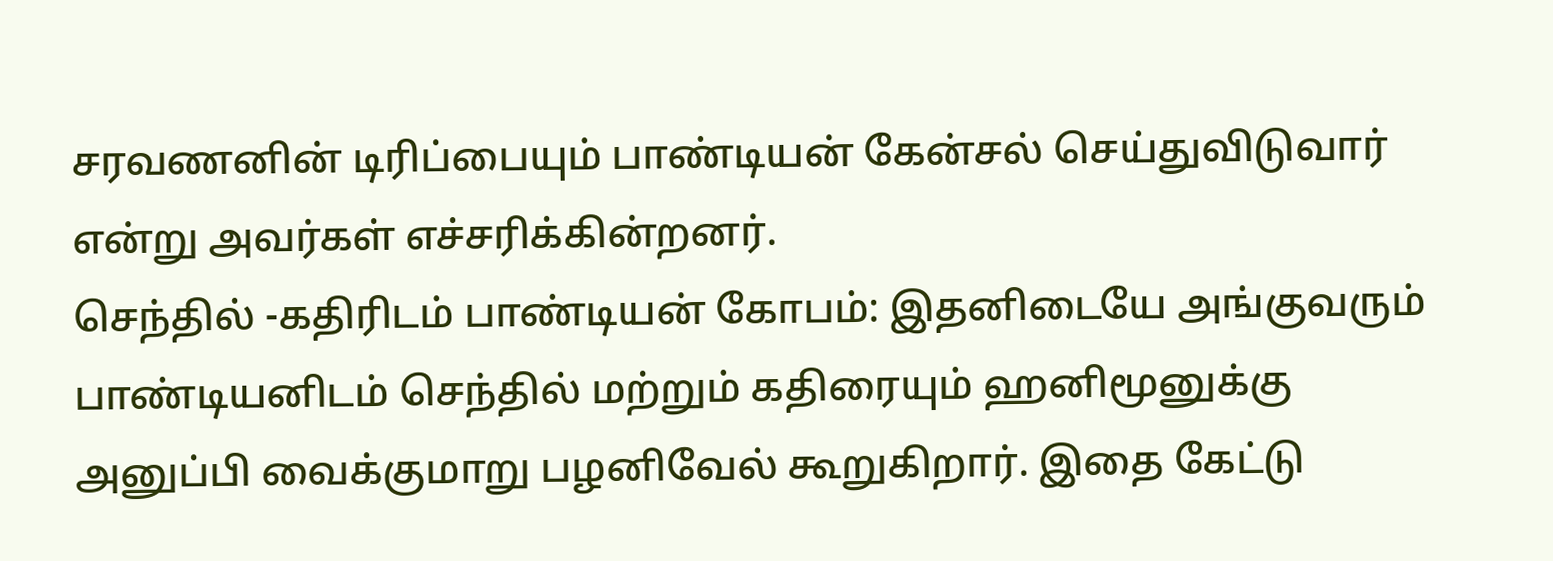சரவணனின் டிரிப்பையும் பாண்டியன் கேன்சல் செய்துவிடுவார் என்று அவர்கள் எச்சரிக்கின்றனர்.
செந்தில் -கதிரிடம் பாண்டியன் கோபம்: இதனிடையே அங்குவரும் பாண்டியனிடம் செந்தில் மற்றும் கதிரையும் ஹனிமூனுக்கு அனுப்பி வைக்குமாறு பழனிவேல் கூறுகிறார். இதை கேட்டு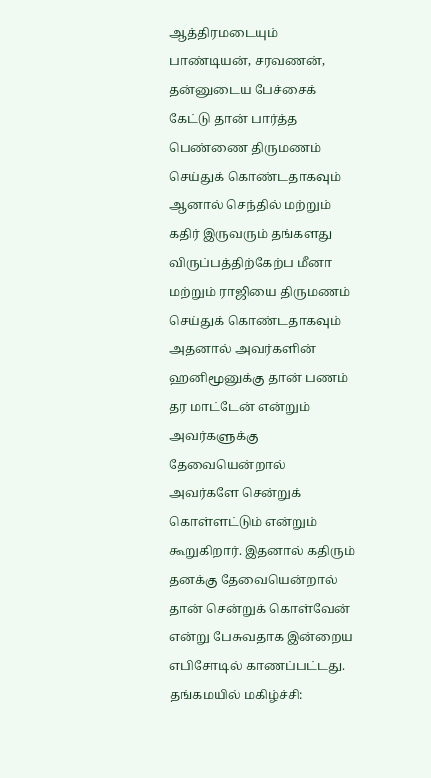ஆத்திரமடையும் பாண்டியன், சரவணன், தன்னுடைய பேச்சைக் கேட்டு தான் பார்த்த பெண்ணை திருமணம் செய்துக் கொண்டதாகவும் ஆனால் செந்தில் மற்றும் கதிர் இருவரும் தங்களது விருப்பத்திற்கேற்ப மீனா மற்றும் ராஜியை திருமணம் செய்துக் கொண்டதாகவும் அதனால் அவர்களின் ஹனிமூனுக்கு தான் பணம் தர மாட்டேன் என்றும் அவர்களுக்கு தேவையென்றால் அவர்களே சென்றுக் கொள்ளட்டும் என்றும் கூறுகிறார். இதனால் கதிரும் தனக்கு தேவையென்றால் தான் சென்றுக் கொள்வேன் என்று பேசுவதாக இன்றைய எபிசோடில் காணப்பட்டது.
தங்கமயில் மகிழ்ச்சி: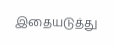இதையடுத்து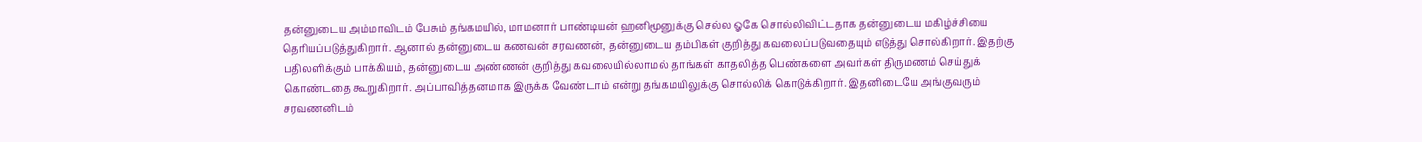தன்னுடைய அம்மாவிடம் பேசும் தங்கமயில், மாமனார் பாண்டியன் ஹனிமூனுக்கு செல்ல ஓகே சொல்லிவிட்டதாக தன்னுடைய மகிழ்ச்சியை தெரியப்படுத்துகிறார். ஆனால் தன்னுடைய கணவன் சரவணன், தன்னுடைய தம்பிகள் குறித்து கவலைப்படுவதையும் எடுத்து சொல்கிறார். இதற்கு பதிலளிக்கும் பாக்கியம், தன்னுடைய அண்ணன் குறித்து கவலையில்லாமல் தாங்கள் காதலித்த பெண்களை அவர்கள் திருமணம் செய்துக் கொண்டதை கூறுகிறார். அப்பாவித்தனமாக இருக்க வேண்டாம் என்று தங்கமயிலுக்கு சொல்லிக் கொடுக்கிறார். இதனிடையே அங்குவரும் சரவணனிடம்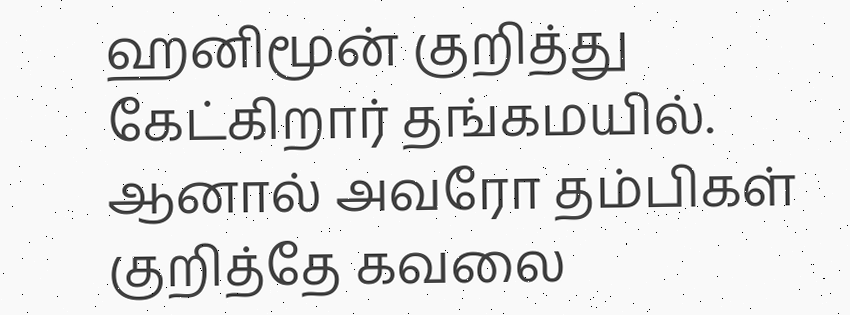ஹனிமூன் குறித்து கேட்கிறார் தங்கமயில். ஆனால் அவரோ தம்பிகள் குறித்தே கவலை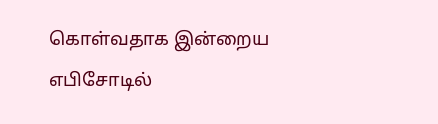கொள்வதாக இன்றைய எபிசோடில்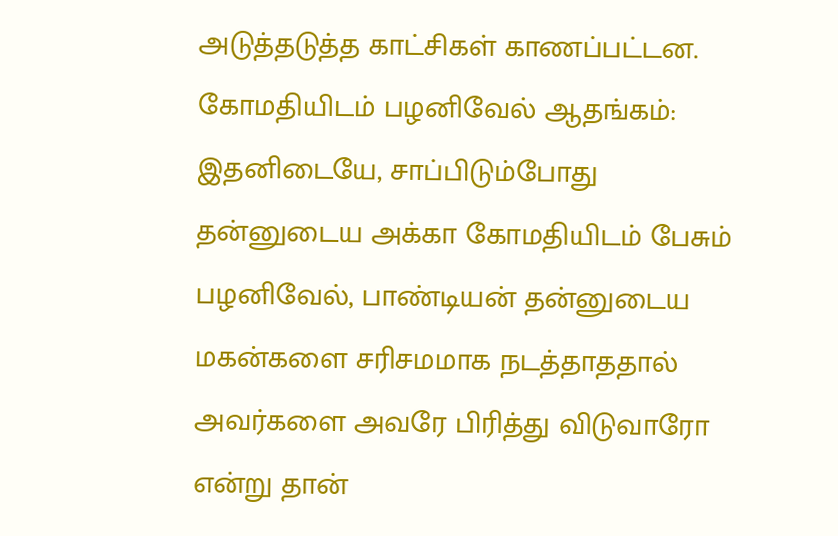அடுத்தடுத்த காட்சிகள் காணப்பட்டன.
கோமதியிடம் பழனிவேல் ஆதங்கம்: இதனிடையே, சாப்பிடும்போது தன்னுடைய அக்கா கோமதியிடம் பேசும் பழனிவேல், பாண்டியன் தன்னுடைய மகன்களை சரிசமமாக நடத்தாததால் அவர்களை அவரே பிரித்து விடுவாரோ என்று தான்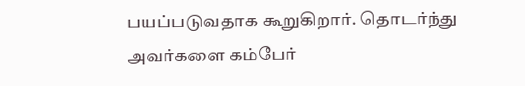பயப்படுவதாக கூறுகிறார். தொடர்ந்து அவர்களை கம்பேர்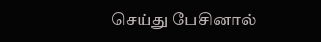செய்து பேசினால்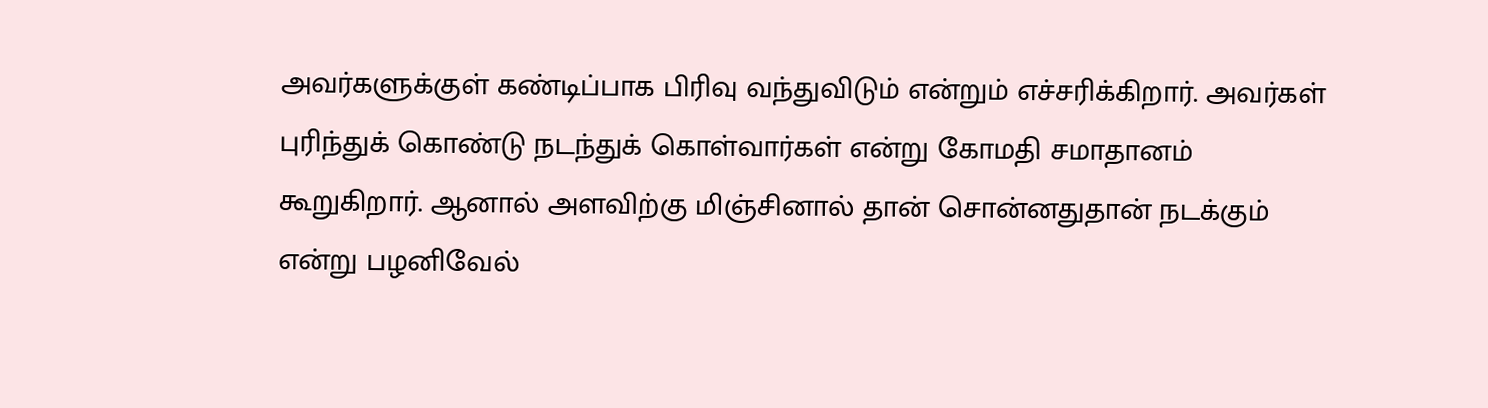அவர்களுக்குள் கண்டிப்பாக பிரிவு வந்துவிடும் என்றும் எச்சரிக்கிறார். அவர்கள் புரிந்துக் கொண்டு நடந்துக் கொள்வார்கள் என்று கோமதி சமாதானம் கூறுகிறார். ஆனால் அளவிற்கு மிஞ்சினால் தான் சொன்னதுதான் நடக்கும் என்று பழனிவேல்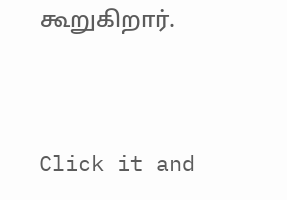கூறுகிறார்.


Click it and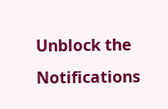Unblock the Notifications